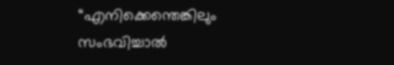“എനിക്കെന്തെങ്കിലും സംഭവിച്ചാൽ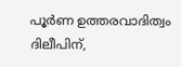പൂർണ ഉത്തരവാദിത്വം ദിലീപിന്,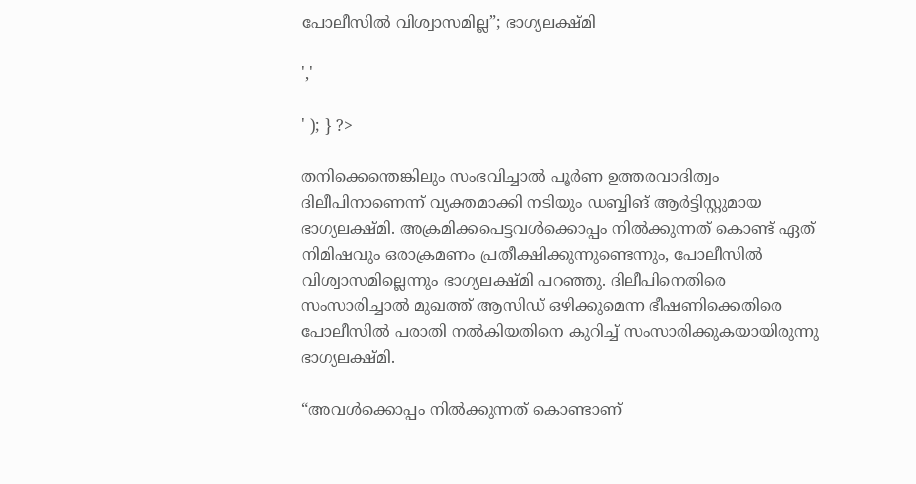പോലീസിൽ വിശ്വാസമില്ല”; ഭാഗ്യലക്ഷ്മി

','

' ); } ?>

തനിക്കെന്തെങ്കിലും സംഭവിച്ചാൽ പൂർണ ഉത്തരവാദിത്വം ദിലീപിനാണെന്ന് വ്യക്തമാക്കി നടിയും ഡബ്ബിങ് ആർട്ടിസ്റ്റുമായ ഭാഗ്യലക്ഷ്മി. അക്രമിക്കപെട്ടവൾക്കൊപ്പം നിൽക്കുന്നത് കൊണ്ട് ഏത് നിമിഷവും ഒരാക്രമണം പ്രതീക്ഷിക്കുന്നുണ്ടെന്നും, പോലീസിൽ വിശ്വാസമില്ലെന്നും ഭാഗ്യലക്ഷ്മി പറഞ്ഞു. ദിലീപിനെതിരെ സംസാരിച്ചാൽ മുഖത്ത് ആസിഡ് ഒഴിക്കുമെന്ന ഭീഷണിക്കെതിരെ പോലീസിൽ പരാതി നൽകിയതിനെ കുറിച്ച് സംസാരിക്കുകയായിരുന്നു ഭാഗ്യലക്ഷ്മി.

“അവൾക്കൊപ്പം നിൽക്കുന്നത് കൊണ്ടാണ്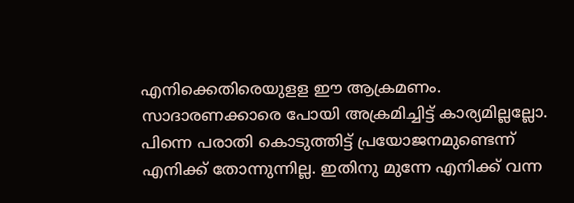എനിക്കെതിരെയുളള ഈ ആക്രമണം. സാദാരണക്കാരെ പോയി അക്രമിച്ചിട്ട് കാര്യമില്ലല്ലോ. പിന്നെ പരാതി കൊടുത്തിട്ട് പ്രയോജനമുണ്ടെന്ന് എനിക്ക് തോന്നുന്നില്ല. ഇതിനു മുന്നേ എനിക്ക് വന്ന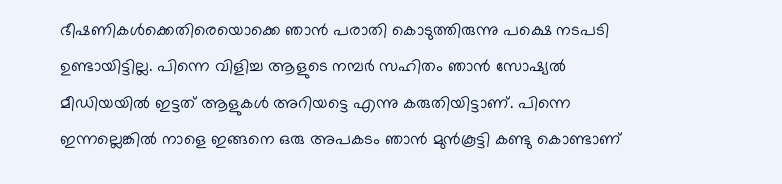ഭീഷണികൾക്കെതിരെയൊക്കെ ഞാൻ പരാതി കൊടുത്തിരുന്നു പക്ഷെ നടപടി ഉണ്ടായിട്ടില്ല. പിന്നെ വിളിച്ച ആളുടെ നമ്പർ സഹിതം ഞാൻ സോഷ്യൽ മീഡിയയിൽ ഇട്ടത് ആളുകൾ അറിയട്ടെ എന്നു കരുതിയിട്ടാണ്. പിന്നെ ഇന്നല്ലെങ്കിൽ നാളെ ഇങ്ങനെ ഒരു അപകടം ഞാൻ മുൻകൂട്ടി കണ്ടു കൊണ്ടാണ്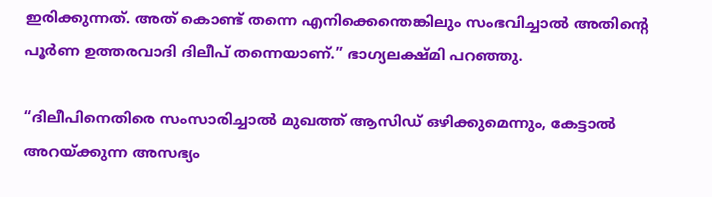ഇരിക്കുന്നത്. അത് കൊണ്ട് തന്നെ എനിക്കെന്തെങ്കിലും സംഭവിച്ചാൽ അതിന്റെ പൂർണ ഉത്തരവാദി ദിലീപ് തന്നെയാണ്.” ഭാഗ്യലക്ഷ്മി പറഞ്ഞു.

“ദിലീപിനെതിരെ സംസാരിച്ചാൽ മുഖത്ത് ആസിഡ് ഒഴിക്കുമെന്നും, കേട്ടാൽ അറയ്ക്കുന്ന അസഭ്യം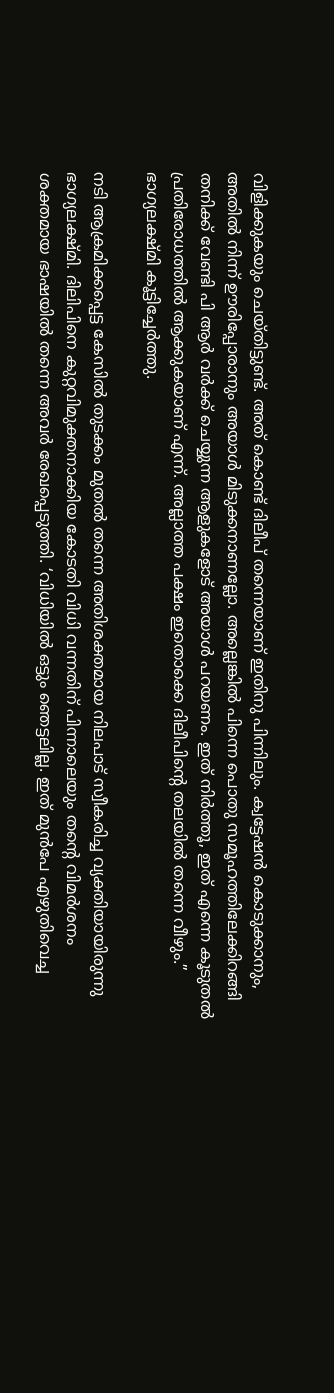വിളിക്കുകയും ചെയ്തിട്ടുണ്ട്. അത് കൊണ്ട് ദിലീപ് തന്നെയാണ് ഇതിനു പിന്നിലും. ക്വട്ടേഷൻ കൊടുക്കാനും, അതിൽ നിന്ന് ഊരിപ്പോരാനും അയാൾ മിടുക്കനാണല്ലോ. അല്ലെങ്കിൽ പിന്നെ പൊതു സമൂഹത്തിലേക്കിറങ്ങി തനിക്ക് വേണ്ടി പി ആർ വർക്ക് ചെയ്യുന്ന ആളുകളോട് അയാൾ പറയണം. ഇത് നിർത്തൂ, ഇത് എന്നെ കൂടുതൽ പ്രതിരോധത്തിൽ ആക്കുകയാണ് എന്ന്. അല്ലാത്ത പക്ഷം ഇതൊക്കെ ദിലീപിന്റെ തലയിൽ തന്നെ വീഴും.” ഭാഗ്യലക്ഷ്മി കൂട്ടിച്ചേർത്തു.

നടി ആക്രമിക്കപ്പെട്ട കേസില്‍ തുടക്കം മുതല്‍ തന്നെ അതിശക്തമായ നിലപാട് സ്വീകരിച്ച വ്യക്തിയായിരുന്നു ഭാഗ്യലക്ഷ്മി. ദിലിപിനെ കുറ്റവിമുക്തനാക്കിയ കോടതി വിധി വന്നതിന് പിന്നാലെയും തന്റെ വിമര്‍ശനം ശക്തമായ ഭാഷയില്‍ തന്നെ അവര്‍ രേഖപ്പെടുത്തി. ‘വിധിയില്‍ ഒട്ടും ഞെട്ടലില്ല. ഇത് മുന്‍പേ എഴുതിവെച്ച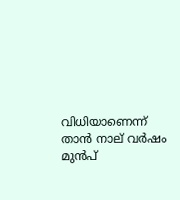വിധിയാണെന്ന് താന്‍ നാല് വര്‍ഷം മുന്‍പ്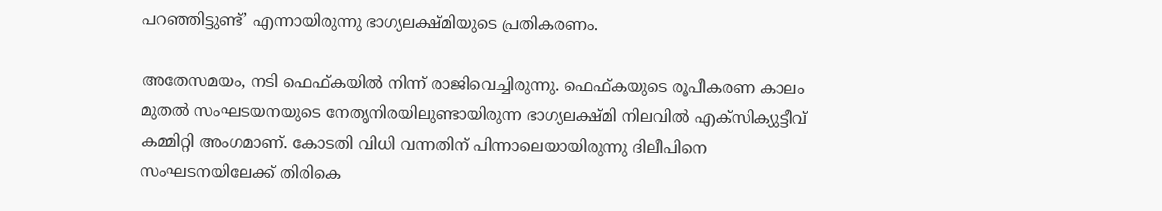പറഞ്ഞിട്ടുണ്ട്’ എന്നായിരുന്നു ഭാഗ്യലക്ഷ്മിയുടെ പ്രതികരണം.

അതേസമയം, നടി ഫെഫ്കയിൽ നിന്ന് രാജിവെച്ചിരുന്നു. ഫെഫ്കയുടെ രൂപീകരണ കാലം മുതല്‍ സംഘടയനയുടെ നേതൃനിരയിലുണ്ടായിരുന്ന ഭാഗ്യലക്ഷ്മി നിലവില്‍ എക്‌സിക്യുട്ടീവ് കമ്മിറ്റി അംഗമാണ്. കോടതി വിധി വന്നതിന് പിന്നാലെയായിരുന്നു ദിലീപിനെ സംഘടനയിലേക്ക് തിരികെ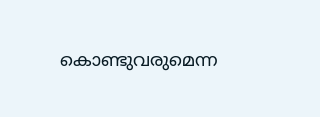കൊണ്ടുവരുമെന്ന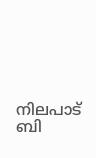നിലപാട് ബി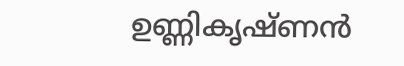ഉണ്ണികൃഷ്ണന്‍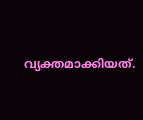വ്യക്തമാക്കിയത്.